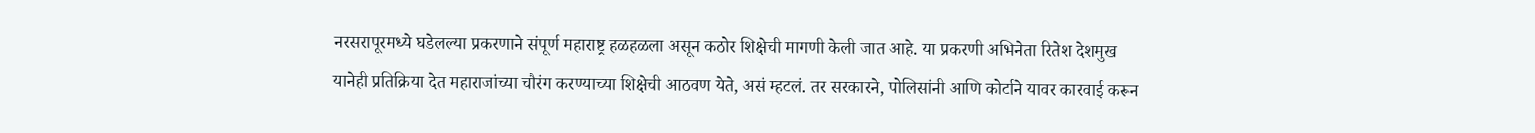नरसरापूरमध्ये घडेलल्या प्रकरणाने संपूर्ण महाराष्ट्र हळहळला असून कठोर शिक्षेची मागणी केली जात आहे. या प्रकरणी अभिनेता रितेश देशमुख यानेही प्रतिक्रिया देत महाराजांच्या चौरंग करण्याच्या शिक्षेची आठवण येते, असं म्हटलं. तर सरकारने, पोलिसांनी आणि कोर्टाने यावर कारवाई करून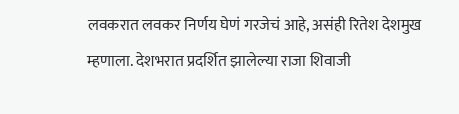लवकरात लवकर निर्णय घेणं गरजेचं आहे, असंही रितेश देशमुख म्हणाला. देशभरात प्रदर्शित झालेल्या राजा शिवाजी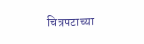चित्रपटाच्या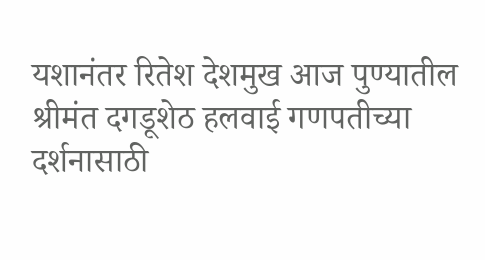यशानंतर रितेश देशमुख आज पुण्यातील श्रीमंत दगडूशेठ हलवाई गणपतीच्या दर्शनासाठी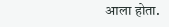आला होता.